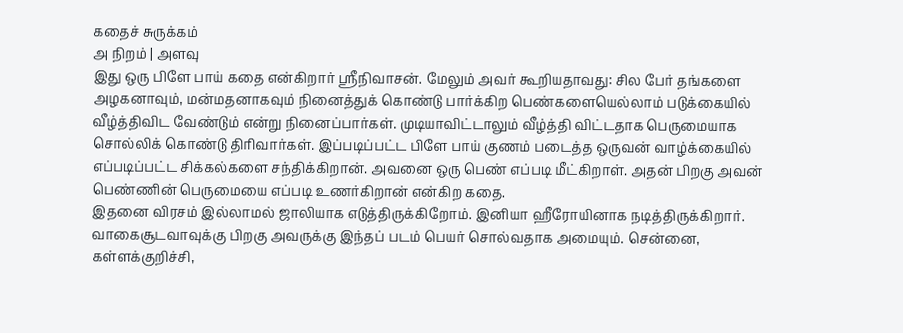கதைச் சுருக்கம்
அ நிறம் | அளவு
இது ஒரு பிளே பாய் கதை என்கிறார் ஸ்ரீநிவாசன். மேலும் அவர் கூறியதாவது: சில பேர் தங்களை அழகனாவும், மன்மதனாகவும் நினைத்துக் கொண்டு பார்க்கிற பெண்களையெல்லாம் படுக்கையில் வீழ்த்திவிட வேண்டும் என்று நினைப்பார்கள். முடியாவிட்டாலும் வீழ்த்தி விட்டதாக பெருமையாக சொல்லிக் கொண்டு திரிவார்கள். இப்படிப்பட்ட பிளே பாய் குணம் படைத்த ஒருவன் வாழ்க்கையில் எப்படிப்பட்ட சிக்கல்களை சந்திக்கிறான். அவனை ஒரு பெண் எப்படி மீட்கிறாள். அதன் பிறகு அவன் பெண்ணின் பெருமையை எப்படி உணர்கிறான் என்கிற கதை.
இதனை விரசம் இல்லாமல் ஜாலியாக எடுத்திருக்கிறோம். இனியா ஹீரோயினாக நடித்திருக்கிறார். வாகைசூடவாவுக்கு பிறகு அவருக்கு இந்தப் படம் பெயர் சொல்வதாக அமையும். சென்னை, கள்ளக்குறிச்சி,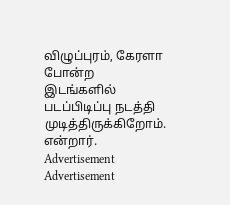விழுப்புரம், கேரளா போன்ற இடங்களில் படப்பிடிப்பு நடத்தி முடித்திருக்கிறோம். என்றார்.
Advertisement
Advertisement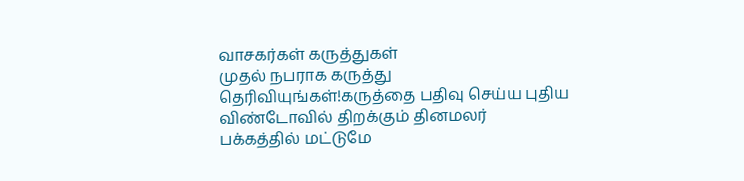வாசகர்கள் கருத்துகள்
முதல் நபராக கருத்து தெரிவியுங்கள்!கருத்தை பதிவு செய்ய புதிய விண்டோவில் திறக்கும் தினமலர் பக்கத்தில் மட்டுமே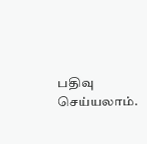பதிவு செய்யலாம்.